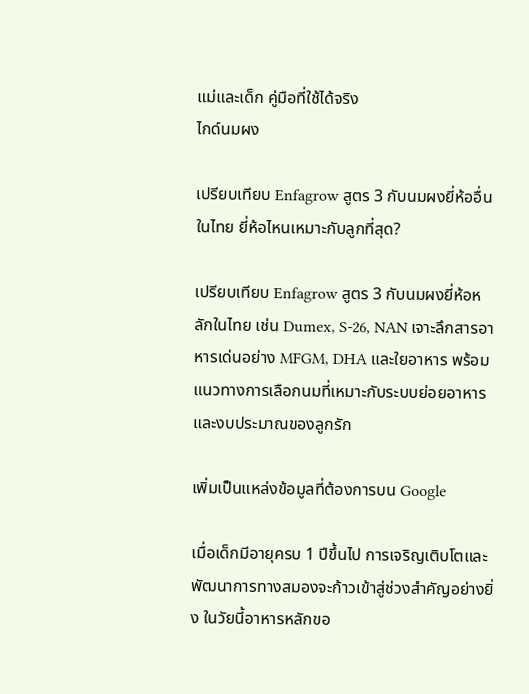แม่และเด็ก คู่มือที่ใช้ได้จริง
ไกด์นมผง

เปรียบเทียบ Enfagrow สูตร 3 กับนมผงยี่ห้ออื่นในไทย ยี่ห้อไหนเหมาะกับลูกที่สุด?

เปรียบเทียบ Enfagrow สูตร 3 กับนมผงยี่ห้อหลักในไทย เช่น Dumex, S-26, NAN เจาะลึกสารอาหารเด่นอย่าง MFGM, DHA และใยอาหาร พร้อมแนวทางการเลือกนมที่เหมาะกับระบบย่อยอาหารและงบประมาณของลูกรัก

เพิ่มเป็นแหล่งข้อมูลที่ต้องการบน Google

เมื่อเด็กมีอายุครบ 1 ปีขึ้นไป การเจริญเติบโตและพัฒนาการทางสมองจะก้าวเข้าสู่ช่วงสำคัญอย่างยิ่ง ในวัยนี้อาหารหลักขอ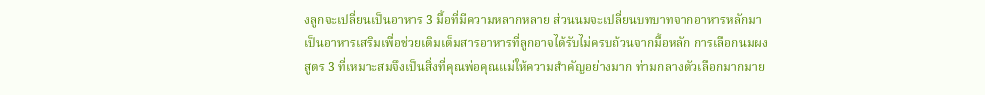งลูกจะเปลี่ยนเป็นอาหาร 3 มื้อที่มีความหลากหลาย ส่วนนมจะเปลี่ยนบทบาทจากอาหารหลักมาเป็นอาหารเสริมเพื่อช่วยเติมเต็มสารอาหารที่ลูกอาจได้รับไม่ครบถ้วนจากมื้อหลัก การเลือกนมผงสูตร 3 ที่เหมาะสมจึงเป็นสิ่งที่คุณพ่อคุณแม่ให้ความสำคัญอย่างมาก ท่ามกลางตัวเลือกมากมาย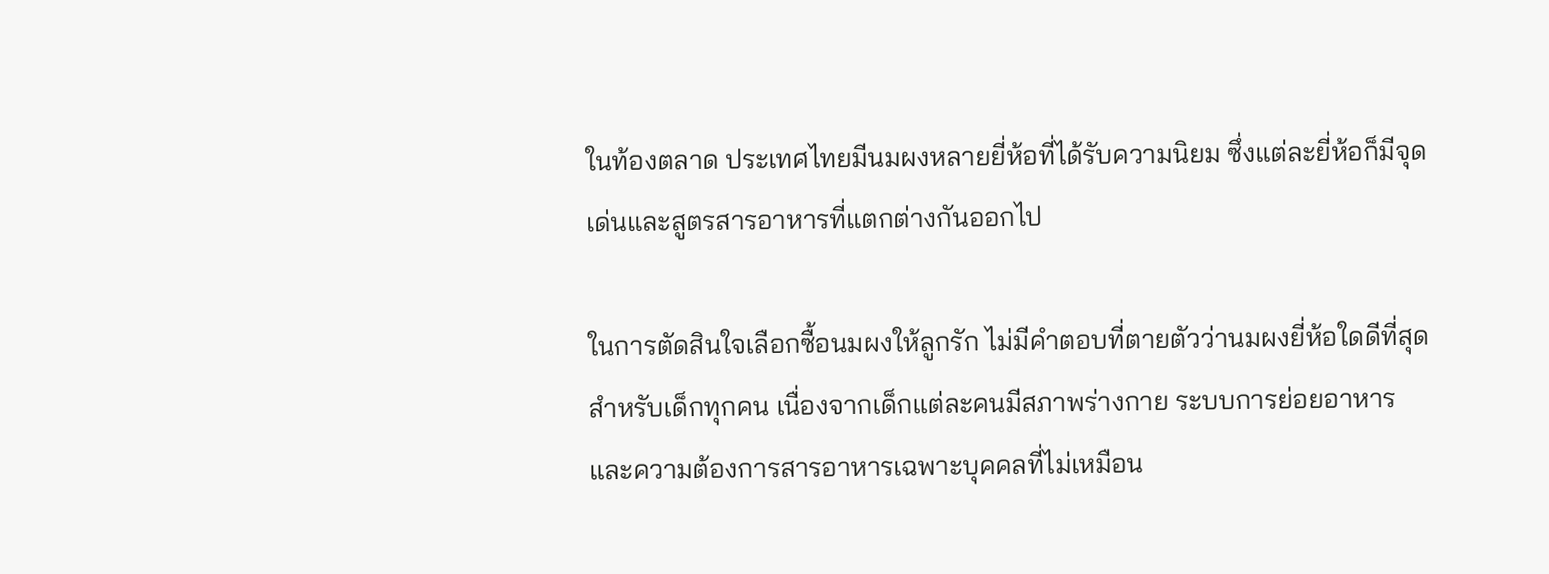ในท้องตลาด ประเทศไทยมีนมผงหลายยี่ห้อที่ได้รับความนิยม ซึ่งแต่ละยี่ห้อก็มีจุดเด่นและสูตรสารอาหารที่แตกต่างกันออกไป

ในการตัดสินใจเลือกซื้อนมผงให้ลูกรัก ไม่มีคำตอบที่ตายตัวว่านมผงยี่ห้อใดดีที่สุดสำหรับเด็กทุกคน เนื่องจากเด็กแต่ละคนมีสภาพร่างกาย ระบบการย่อยอาหาร และความต้องการสารอาหารเฉพาะบุคคลที่ไม่เหมือน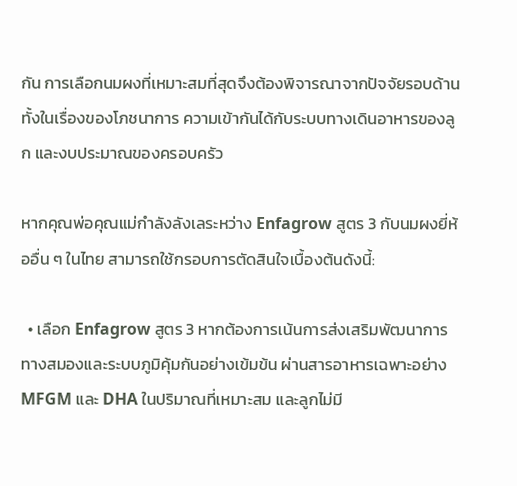กัน การเลือกนมผงที่เหมาะสมที่สุดจึงต้องพิจารณาจากปัจจัยรอบด้าน ทั้งในเรื่องของโภชนาการ ความเข้ากันได้กับระบบทางเดินอาหารของลูก และงบประมาณของครอบครัว

หากคุณพ่อคุณแม่กำลังลังเลระหว่าง Enfagrow สูตร 3 กับนมผงยี่ห้ออื่น ๆ ในไทย สามารถใช้กรอบการตัดสินใจเบื้องต้นดังนี้:

  • เลือก Enfagrow สูตร 3 หากต้องการเน้นการส่งเสริมพัฒนาการทางสมองและระบบภูมิคุ้มกันอย่างเข้มข้น ผ่านสารอาหารเฉพาะอย่าง MFGM และ DHA ในปริมาณที่เหมาะสม และลูกไม่มี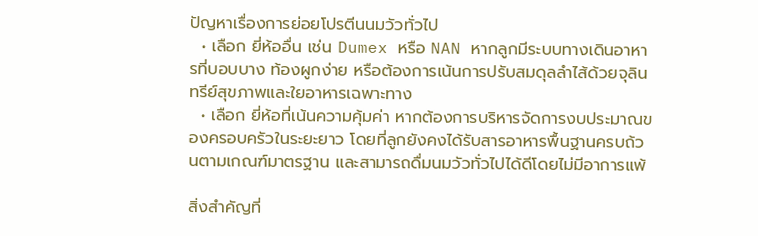ปัญหาเรื่องการย่อยโปรตีนนมวัวทั่วไป
  • เลือก ยี่ห้ออื่น เช่น Dumex หรือ NAN หากลูกมีระบบทางเดินอาหารที่บอบบาง ท้องผูกง่าย หรือต้องการเน้นการปรับสมดุลลำไส้ด้วยจุลินทรีย์สุขภาพและใยอาหารเฉพาะทาง
  • เลือก ยี่ห้อที่เน้นความคุ้มค่า หากต้องการบริหารจัดการงบประมาณของครอบครัวในระยะยาว โดยที่ลูกยังคงได้รับสารอาหารพื้นฐานครบถ้วนตามเกณฑ์มาตรฐาน และสามารถดื่มนมวัวทั่วไปได้ดีโดยไม่มีอาการแพ้

สิ่งสำคัญที่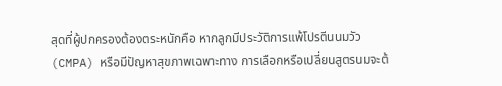สุดที่ผู้ปกครองต้องตระหนักคือ หากลูกมีประวัติการแพ้โปรตีนนมวัว (CMPA) หรือมีปัญหาสุขภาพเฉพาะทาง การเลือกหรือเปลี่ยนสูตรนมจะต้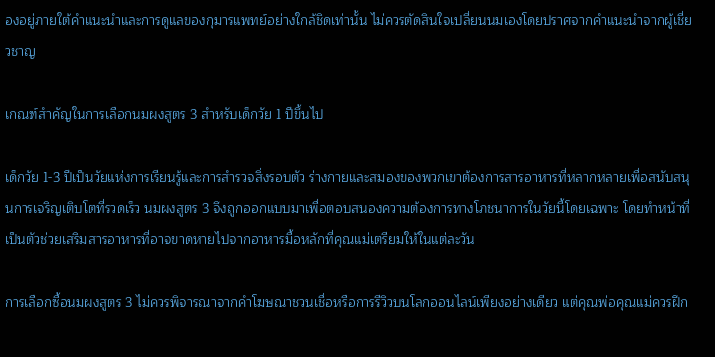องอยู่ภายใต้คำแนะนำและการดูแลของกุมารแพทย์อย่างใกล้ชิดเท่านั้น ไม่ควรตัดสินใจเปลี่ยนนมเองโดยปราศจากคำแนะนำจากผู้เชี่ยวชาญ

เกณฑ์สำคัญในการเลือกนมผงสูตร 3 สำหรับเด็กวัย 1 ปีขึ้นไป

เด็กวัย 1-3 ปีเป็นวัยแห่งการเรียนรู้และการสำรวจสิ่งรอบตัว ร่างกายและสมองของพวกเขาต้องการสารอาหารที่หลากหลายเพื่อสนับสนุนการเจริญเติบโตที่รวดเร็ว นมผงสูตร 3 จึงถูกออกแบบมาเพื่อตอบสนองความต้องการทางโภชนาการในวัยนี้โดยเฉพาะ โดยทำหน้าที่เป็นตัวช่วยเสริมสารอาหารที่อาจขาดหายไปจากอาหารมื้อหลักที่คุณแม่เตรียมให้ในแต่ละวัน

การเลือกซื้อนมผงสูตร 3 ไม่ควรพิจารณาจากคำโฆษณาชวนเชื่อหรือการรีวิวบนโลกออนไลน์เพียงอย่างเดียว แต่คุณพ่อคุณแม่ควรฝึก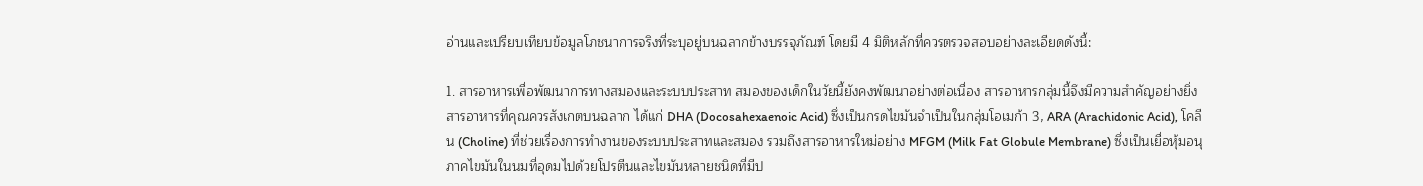อ่านและเปรียบเทียบข้อมูลโภชนาการจริงที่ระบุอยู่บนฉลากข้างบรรจุภัณฑ์ โดยมี 4 มิติหลักที่ควรตรวจสอบอย่างละเอียดดังนี้:

1. สารอาหารเพื่อพัฒนาการทางสมองและระบบประสาท สมองของเด็กในวัยนี้ยังคงพัฒนาอย่างต่อเนื่อง สารอาหารกลุ่มนี้จึงมีความสำคัญอย่างยิ่ง สารอาหารที่คุณควรสังเกตบนฉลาก ได้แก่ DHA (Docosahexaenoic Acid) ซึ่งเป็นกรดไขมันจำเป็นในกลุ่มโอเมก้า 3, ARA (Arachidonic Acid), โคลีน (Choline) ที่ช่วยเรื่องการทำงานของระบบประสาทและสมอง รวมถึงสารอาหารใหม่อย่าง MFGM (Milk Fat Globule Membrane) ซึ่งเป็นเยื่อหุ้มอนุภาคไขมันในนมที่อุดมไปด้วยโปรตีนและไขมันหลายชนิดที่มีป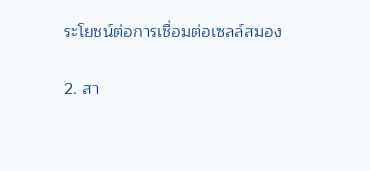ระโยชน์ต่อการเชื่อมต่อเซลล์สมอง

2. สา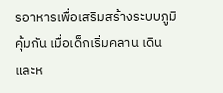รอาหารเพื่อเสริมสร้างระบบภูมิคุ้มกัน เมื่อเด็กเริ่มคลาน เดิน และห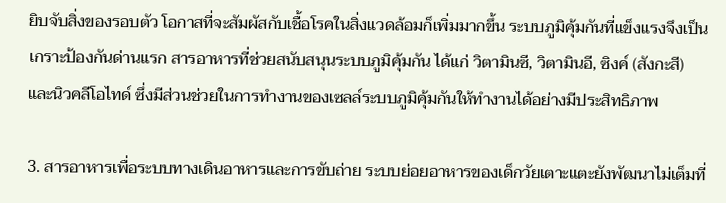ยิบจับสิ่งของรอบตัว โอกาสที่จะสัมผัสกับเชื้อโรคในสิ่งแวดล้อมก็เพิ่มมากขึ้น ระบบภูมิคุ้มกันที่แข็งแรงจึงเป็นเกราะป้องกันด่านแรก สารอาหารที่ช่วยสนับสนุนระบบภูมิคุ้มกัน ได้แก่ วิตามินซี, วิตามินอี, ซิงค์ (สังกะสี) และนิวคลีโอไทด์ ซึ่งมีส่วนช่วยในการทำงานของเซลล์ระบบภูมิคุ้มกันให้ทำงานได้อย่างมีประสิทธิภาพ

3. สารอาหารเพื่อระบบทางเดินอาหารและการขับถ่าย ระบบย่อยอาหารของเด็กวัยเตาะแตะยังพัฒนาไม่เต็มที่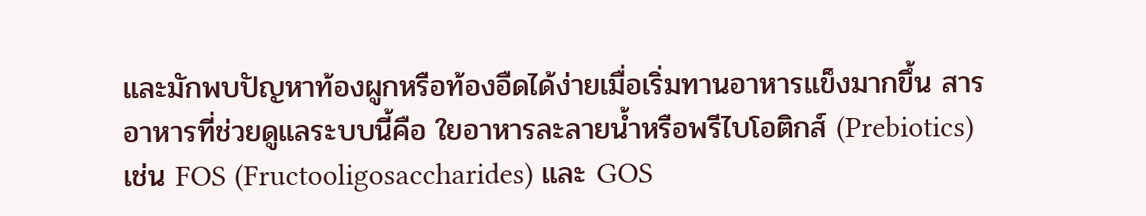และมักพบปัญหาท้องผูกหรือท้องอืดได้ง่ายเมื่อเริ่มทานอาหารแข็งมากขึ้น สารอาหารที่ช่วยดูแลระบบนี้คือ ใยอาหารละลายน้ำหรือพรีไบโอติกส์ (Prebiotics) เช่น FOS (Fructooligosaccharides) และ GOS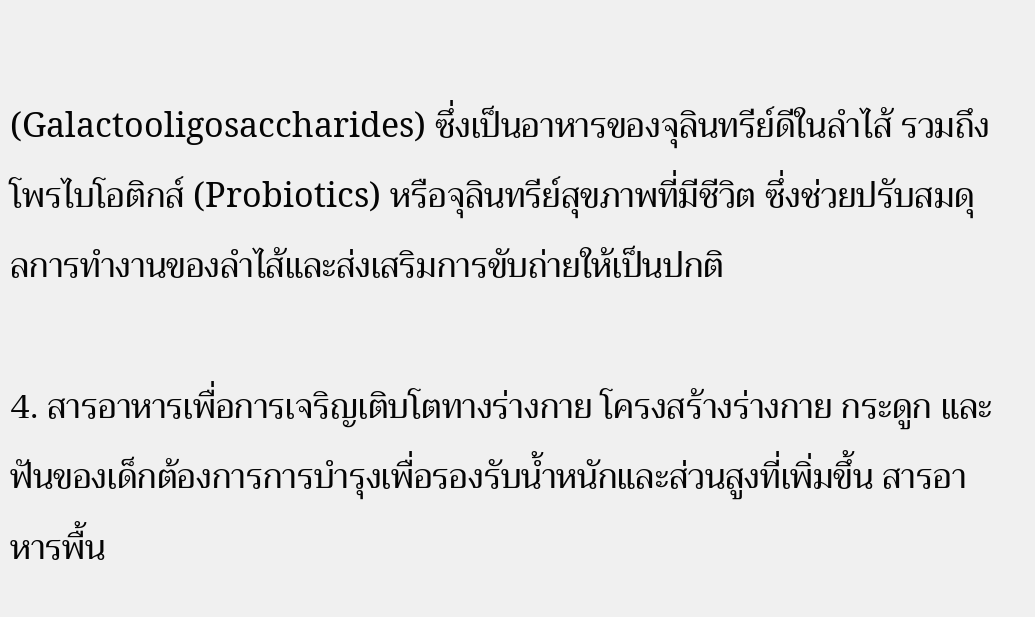(Galactooligosaccharides) ซึ่งเป็นอาหารของจุลินทรีย์ดีในลำไส้ รวมถึงโพรไบโอติกส์ (Probiotics) หรือจุลินทรีย์สุขภาพที่มีชีวิต ซึ่งช่วยปรับสมดุลการทำงานของลำไส้และส่งเสริมการขับถ่ายให้เป็นปกติ

4. สารอาหารเพื่อการเจริญเติบโตทางร่างกาย โครงสร้างร่างกาย กระดูก และฟันของเด็กต้องการการบำรุงเพื่อรองรับน้ำหนักและส่วนสูงที่เพิ่มขึ้น สารอาหารพื้น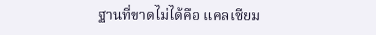ฐานที่ขาดไม่ได้คือ แคลเซียม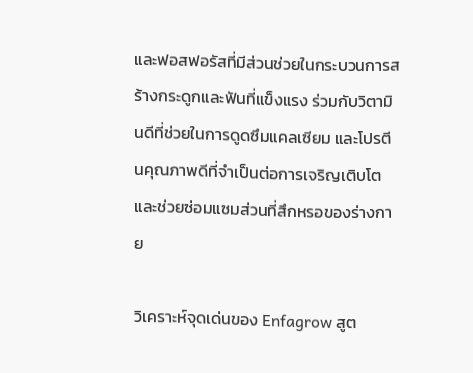และฟอสฟอรัสที่มีส่วนช่วยในกระบวนการสร้างกระดูกและฟันที่แข็งแรง ร่วมกับวิตามินดีที่ช่วยในการดูดซึมแคลเซียม และโปรตีนคุณภาพดีที่จำเป็นต่อการเจริญเติบโตและช่วยซ่อมแซมส่วนที่สึกหรอของร่างกาย

วิเคราะห์จุดเด่นของ Enfagrow สูต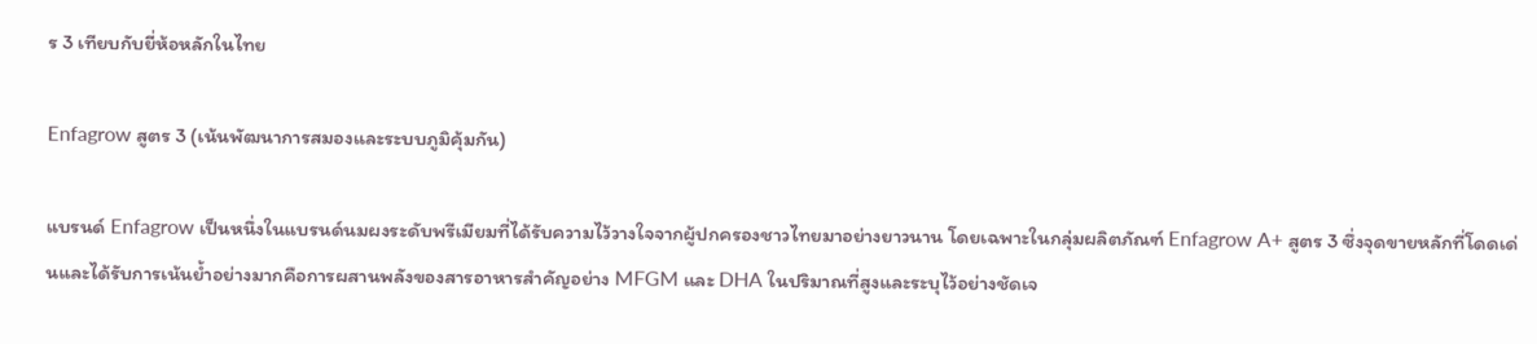ร 3 เทียบกับยี่ห้อหลักในไทย

Enfagrow สูตร 3 (เน้นพัฒนาการสมองและระบบภูมิคุ้มกัน)

แบรนด์ Enfagrow เป็นหนึ่งในแบรนด์นมผงระดับพรีเมียมที่ได้รับความไว้วางใจจากผู้ปกครองชาวไทยมาอย่างยาวนาน โดยเฉพาะในกลุ่มผลิตภัณฑ์ Enfagrow A+ สูตร 3 ซึ่งจุดขายหลักที่โดดเด่นและได้รับการเน้นย้ำอย่างมากคือการผสานพลังของสารอาหารสำคัญอย่าง MFGM และ DHA ในปริมาณที่สูงและระบุไว้อย่างชัดเจ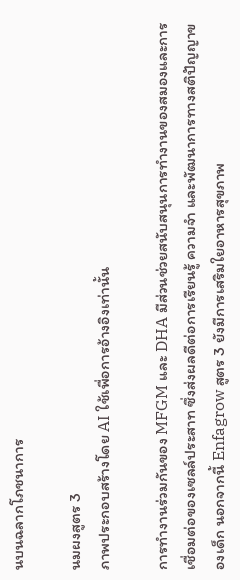นบนฉลากโภชนาการ

นมผงสูตร 3
ภาพประกอบสร้างโดย AI ใช้เพื่อการอ้างอิงเท่านั้น

การทำงานร่วมกันของ MFGM และ DHA มีส่วนช่วยสนับสนุนการทำงานของสมองและการเชื่อมต่อของเซลล์ประสาท ซึ่งส่งผลดีต่อการเรียนรู้ ความจำ และพัฒนาการทางสติปัญญาของเด็ก นอกจากนี้ Enfagrow สูตร 3 ยังมีการเสริมใยอาหารสุขภาพ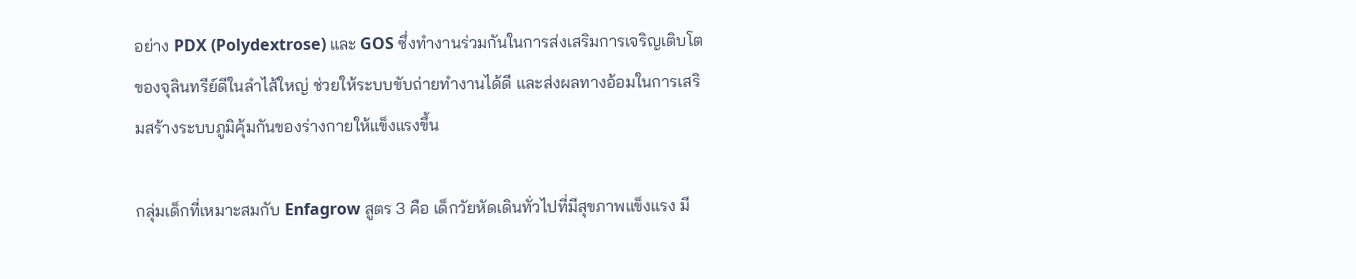อย่าง PDX (Polydextrose) และ GOS ซึ่งทำงานร่วมกันในการส่งเสริมการเจริญเติบโตของจุลินทรีย์ดีในลำไส้ใหญ่ ช่วยให้ระบบขับถ่ายทำงานได้ดี และส่งผลทางอ้อมในการเสริมสร้างระบบภูมิคุ้มกันของร่างกายให้แข็งแรงขึ้น

กลุ่มเด็กที่เหมาะสมกับ Enfagrow สูตร 3 คือ เด็กวัยหัดเดินทั่วไปที่มีสุขภาพแข็งแรง มี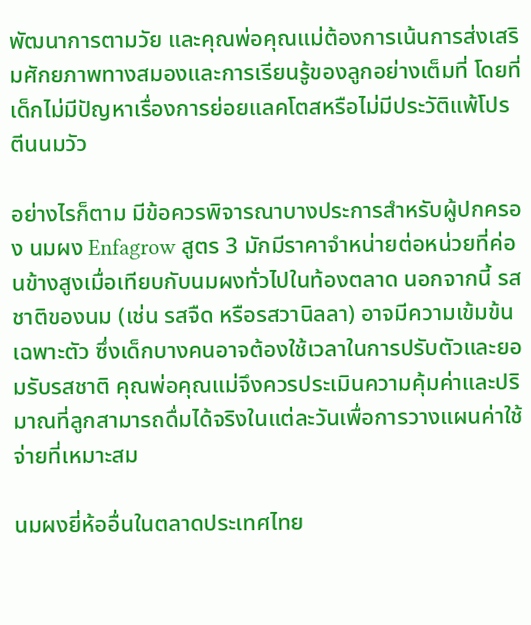พัฒนาการตามวัย และคุณพ่อคุณแม่ต้องการเน้นการส่งเสริมศักยภาพทางสมองและการเรียนรู้ของลูกอย่างเต็มที่ โดยที่เด็กไม่มีปัญหาเรื่องการย่อยแลคโตสหรือไม่มีประวัติแพ้โปรตีนนมวัว

อย่างไรก็ตาม มีข้อควรพิจารณาบางประการสำหรับผู้ปกครอง นมผง Enfagrow สูตร 3 มักมีราคาจำหน่ายต่อหน่วยที่ค่อนข้างสูงเมื่อเทียบกับนมผงทั่วไปในท้องตลาด นอกจากนี้ รสชาติของนม (เช่น รสจืด หรือรสวานิลลา) อาจมีความเข้มข้นเฉพาะตัว ซึ่งเด็กบางคนอาจต้องใช้เวลาในการปรับตัวและยอมรับรสชาติ คุณพ่อคุณแม่จึงควรประเมินความคุ้มค่าและปริมาณที่ลูกสามารถดื่มได้จริงในแต่ละวันเพื่อการวางแผนค่าใช้จ่ายที่เหมาะสม

นมผงยี่ห้ออื่นในตลาดประเทศไทย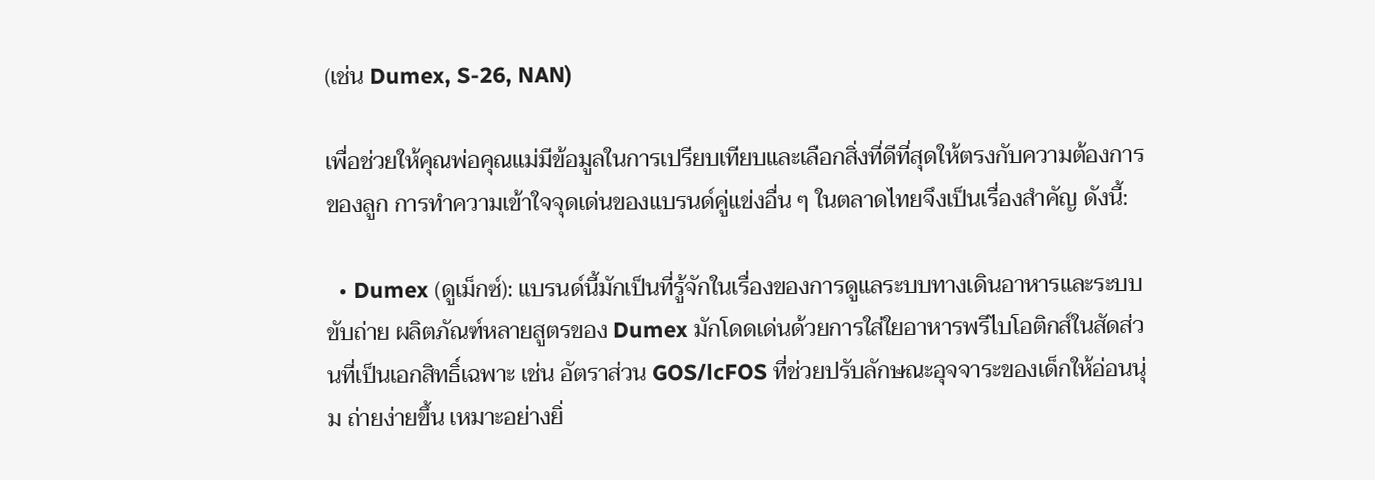(เช่น Dumex, S-26, NAN)

เพื่อช่วยให้คุณพ่อคุณแม่มีข้อมูลในการเปรียบเทียบและเลือกสิ่งที่ดีที่สุดให้ตรงกับความต้องการของลูก การทำความเข้าใจจุดเด่นของแบรนด์คู่แข่งอื่น ๆ ในตลาดไทยจึงเป็นเรื่องสำคัญ ดังนี้:

  • Dumex (ดูเม็กซ์): แบรนด์นี้มักเป็นที่รู้จักในเรื่องของการดูแลระบบทางเดินอาหารและระบบขับถ่าย ผลิตภัณฑ์หลายสูตรของ Dumex มักโดดเด่นด้วยการใส่ใยอาหารพรีไบโอติกส์ในสัดส่วนที่เป็นเอกสิทธิ์เฉพาะ เช่น อัตราส่วน GOS/lcFOS ที่ช่วยปรับลักษณะอุจจาระของเด็กให้อ่อนนุ่ม ถ่ายง่ายขึ้น เหมาะอย่างยิ่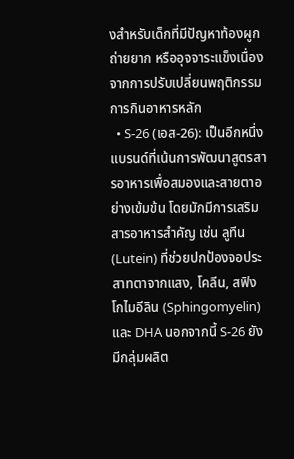งสำหรับเด็กที่มีปัญหาท้องผูก ถ่ายยาก หรืออุจจาระแข็งเนื่องจากการปรับเปลี่ยนพฤติกรรมการกินอาหารหลัก
  • S-26 (เอส-26): เป็นอีกหนึ่งแบรนด์ที่เน้นการพัฒนาสูตรสารอาหารเพื่อสมองและสายตาอย่างเข้มข้น โดยมักมีการเสริมสารอาหารสำคัญ เช่น ลูทีน (Lutein) ที่ช่วยปกป้องจอประสาทตาจากแสง, โคลีน, สฟิงโกไมอีลิน (Sphingomyelin) และ DHA นอกจากนี้ S-26 ยังมีกลุ่มผลิต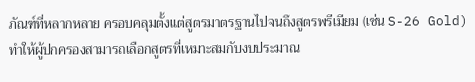ภัณฑ์ที่หลากหลาย ครอบคลุมตั้งแต่สูตรมาตรฐานไปจนถึงสูตรพรีเมียม (เช่น S-26 Gold) ทำให้ผู้ปกครองสามารถเลือกสูตรที่เหมาะสมกับงบประมาณ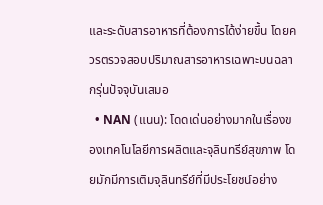และระดับสารอาหารที่ต้องการได้ง่ายขึ้น โดยควรตรวจสอบปริมาณสารอาหารเฉพาะบนฉลากรุ่นปัจจุบันเสมอ
  • NAN (แนน): โดดเด่นอย่างมากในเรื่องของเทคโนโลยีการผลิตและจุลินทรีย์สุขภาพ โดยมักมีการเติมจุลินทรีย์ที่มีประโยชน์อย่าง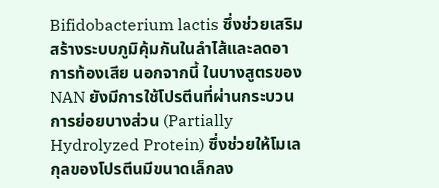Bifidobacterium lactis ซึ่งช่วยเสริมสร้างระบบภูมิคุ้มกันในลำไส้และลดอาการท้องเสีย นอกจากนี้ ในบางสูตรของ NAN ยังมีการใช้โปรตีนที่ผ่านกระบวนการย่อยบางส่วน (Partially Hydrolyzed Protein) ซึ่งช่วยให้โมเลกุลของโปรตีนมีขนาดเล็กลง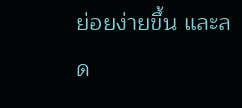ย่อยง่ายขึ้น และลด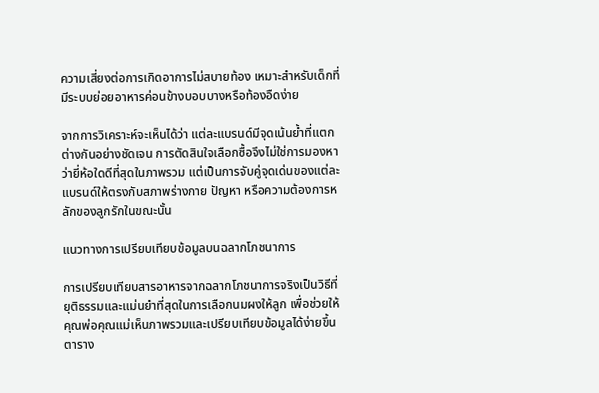ความเสี่ยงต่อการเกิดอาการไม่สบายท้อง เหมาะสำหรับเด็กที่มีระบบย่อยอาหารค่อนข้างบอบบางหรือท้องอืดง่าย

จากการวิเคราะห์จะเห็นได้ว่า แต่ละแบรนด์มีจุดเน้นย้ำที่แตกต่างกันอย่างชัดเจน การตัดสินใจเลือกซื้อจึงไม่ใช่การมองหาว่ายี่ห้อใดดีที่สุดในภาพรวม แต่เป็นการจับคู่จุดเด่นของแต่ละแบรนด์ให้ตรงกับสภาพร่างกาย ปัญหา หรือความต้องการหลักของลูกรักในขณะนั้น

แนวทางการเปรียบเทียบข้อมูลบนฉลากโภชนาการ

การเปรียบเทียบสารอาหารจากฉลากโภชนาการจริงเป็นวิธีที่ยุติธรรมและแม่นยำที่สุดในการเลือกนมผงให้ลูก เพื่อช่วยให้คุณพ่อคุณแม่เห็นภาพรวมและเปรียบเทียบข้อมูลได้ง่ายขึ้น ตาราง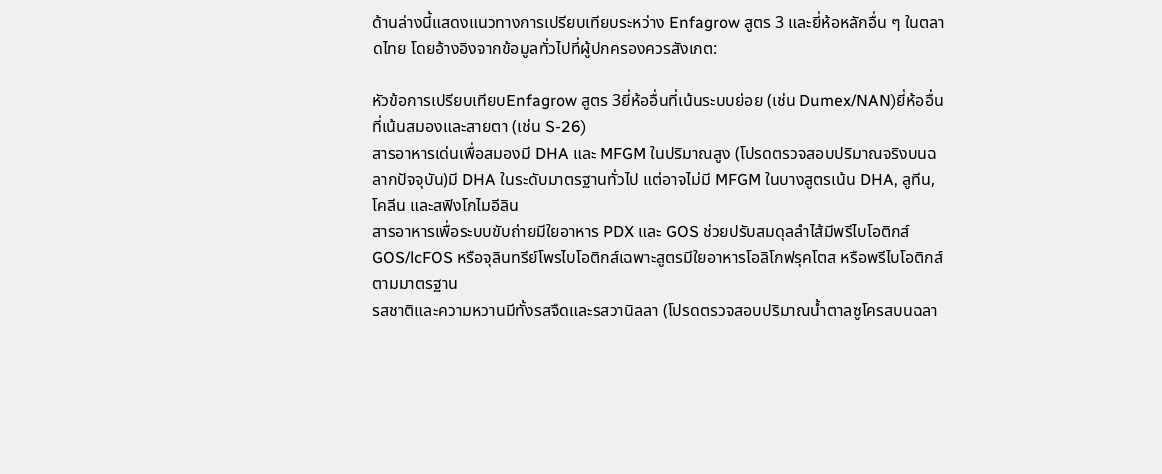ด้านล่างนี้แสดงแนวทางการเปรียบเทียบระหว่าง Enfagrow สูตร 3 และยี่ห้อหลักอื่น ๆ ในตลาดไทย โดยอ้างอิงจากข้อมูลทั่วไปที่ผู้ปกครองควรสังเกต:

หัวข้อการเปรียบเทียบEnfagrow สูตร 3ยี่ห้ออื่นที่เน้นระบบย่อย (เช่น Dumex/NAN)ยี่ห้ออื่นที่เน้นสมองและสายตา (เช่น S-26)
สารอาหารเด่นเพื่อสมองมี DHA และ MFGM ในปริมาณสูง (โปรดตรวจสอบปริมาณจริงบนฉลากปัจจุบัน)มี DHA ในระดับมาตรฐานทั่วไป แต่อาจไม่มี MFGM ในบางสูตรเน้น DHA, ลูทีน, โคลีน และสฟิงโกไมอีลิน
สารอาหารเพื่อระบบขับถ่ายมีใยอาหาร PDX และ GOS ช่วยปรับสมดุลลำไส้มีพรีไบโอติกส์ GOS/lcFOS หรือจุลินทรีย์โพรไบโอติกส์เฉพาะสูตรมีใยอาหารโอลิโกฟรุคโตส หรือพรีไบโอติกส์ตามมาตรฐาน
รสชาติและความหวานมีทั้งรสจืดและรสวานิลลา (โปรดตรวจสอบปริมาณน้ำตาลซูโครสบนฉลา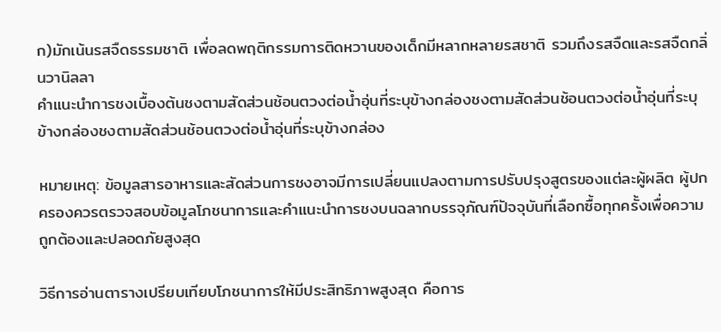ก)มักเน้นรสจืดธรรมชาติ เพื่อลดพฤติกรรมการติดหวานของเด็กมีหลากหลายรสชาติ รวมถึงรสจืดและรสจืดกลิ่นวานิลลา
คำแนะนำการชงเบื้องต้นชงตามสัดส่วนช้อนตวงต่อน้ำอุ่นที่ระบุข้างกล่องชงตามสัดส่วนช้อนตวงต่อน้ำอุ่นที่ระบุข้างกล่องชงตามสัดส่วนช้อนตวงต่อน้ำอุ่นที่ระบุข้างกล่อง

หมายเหตุ: ข้อมูลสารอาหารและสัดส่วนการชงอาจมีการเปลี่ยนแปลงตามการปรับปรุงสูตรของแต่ละผู้ผลิต ผู้ปกครองควรตรวจสอบข้อมูลโภชนาการและคำแนะนำการชงบนฉลากบรรจุภัณฑ์ปัจจุบันที่เลือกซื้อทุกครั้งเพื่อความถูกต้องและปลอดภัยสูงสุด

วิธีการอ่านตารางเปรียบเทียบโภชนาการให้มีประสิทธิภาพสูงสุด คือการ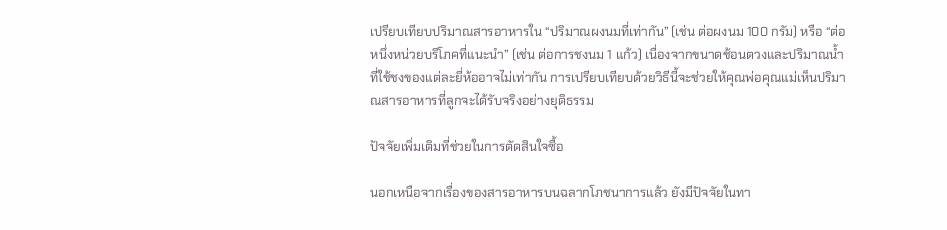เปรียบเทียบปริมาณสารอาหารใน “ปริมาณผงนมที่เท่ากัน” (เช่น ต่อผงนม 100 กรัม) หรือ “ต่อหนึ่งหน่วยบริโภคที่แนะนำ” (เช่น ต่อการชงนม 1 แก้ว) เนื่องจากขนาดช้อนตวงและปริมาณน้ำที่ใช้ชงของแต่ละยี่ห้ออาจไม่เท่ากัน การเปรียบเทียบด้วยวิธีนี้จะช่วยให้คุณพ่อคุณแม่เห็นปริมาณสารอาหารที่ลูกจะได้รับจริงอย่างยุติธรรม

ปัจจัยเพิ่มเติมที่ช่วยในการตัดสินใจซื้อ

นอกเหนือจากเรื่องของสารอาหารบนฉลากโภชนาการแล้ว ยังมีปัจจัยในทา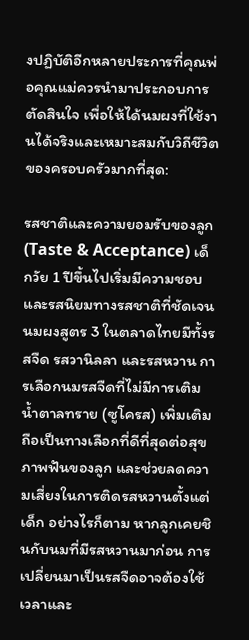งปฏิบัติอีกหลายประการที่คุณพ่อคุณแม่ควรนำมาประกอบการตัดสินใจ เพื่อให้ได้นมผงที่ใช้งานได้จริงและเหมาะสมกับวิถีชีวิตของครอบครัวมากที่สุด:

รสชาติและความยอมรับของลูก (Taste & Acceptance) เด็กวัย 1 ปีขึ้นไปเริ่มมีความชอบและรสนิยมทางรสชาติที่ชัดเจน นมผงสูตร 3 ในตลาดไทยมีทั้งรสจืด รสวานิลลา และรสหวาน การเลือกนมรสจืดที่ไม่มีการเติมน้ำตาลทราย (ซูโครส) เพิ่มเติม ถือเป็นทางเลือกที่ดีที่สุดต่อสุขภาพฟันของลูก และช่วยลดความเสี่ยงในการติดรสหวานตั้งแต่เด็ก อย่างไรก็ตาม หากลูกเคยชินกับนมที่มีรสหวานมาก่อน การเปลี่ยนมาเป็นรสจืดอาจต้องใช้เวลาและ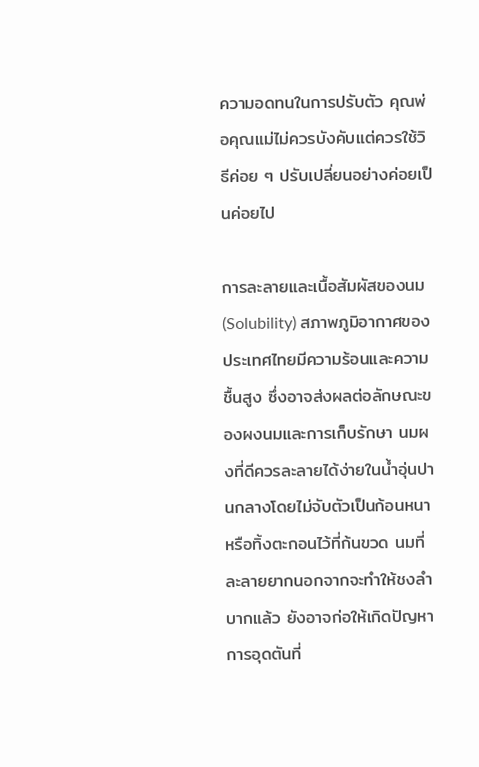ความอดทนในการปรับตัว คุณพ่อคุณแม่ไม่ควรบังคับแต่ควรใช้วิธีค่อย ๆ ปรับเปลี่ยนอย่างค่อยเป็นค่อยไป

การละลายและเนื้อสัมผัสของนม (Solubility) สภาพภูมิอากาศของประเทศไทยมีความร้อนและความชื้นสูง ซึ่งอาจส่งผลต่อลักษณะของผงนมและการเก็บรักษา นมผงที่ดีควรละลายได้ง่ายในน้ำอุ่นปานกลางโดยไม่จับตัวเป็นก้อนหนาหรือทิ้งตะกอนไว้ที่ก้นขวด นมที่ละลายยากนอกจากจะทำให้ชงลำบากแล้ว ยังอาจก่อให้เกิดปัญหาการอุดตันที่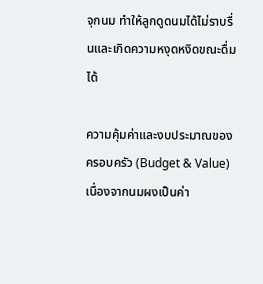จุกนม ทำให้ลูกดูดนมได้ไม่ราบรื่นและเกิดความหงุดหงิดขณะดื่มได้

ความคุ้มค่าและงบประมาณของครอบครัว (Budget & Value) เนื่องจากนมผงเป็นค่า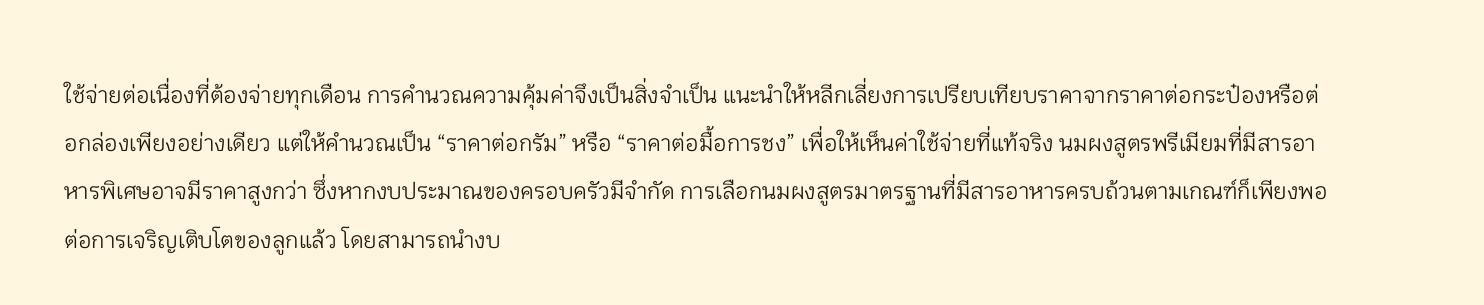ใช้จ่ายต่อเนื่องที่ต้องจ่ายทุกเดือน การคำนวณความคุ้มค่าจึงเป็นสิ่งจำเป็น แนะนำให้หลีกเลี่ยงการเปรียบเทียบราคาจากราคาต่อกระป๋องหรือต่อกล่องเพียงอย่างเดียว แต่ให้คำนวณเป็น “ราคาต่อกรัม” หรือ “ราคาต่อมื้อการชง” เพื่อให้เห็นค่าใช้จ่ายที่แท้จริง นมผงสูตรพรีเมียมที่มีสารอาหารพิเศษอาจมีราคาสูงกว่า ซึ่งหากงบประมาณของครอบครัวมีจำกัด การเลือกนมผงสูตรมาตรฐานที่มีสารอาหารครบถ้วนตามเกณฑ์ก็เพียงพอต่อการเจริญเติบโตของลูกแล้ว โดยสามารถนำงบ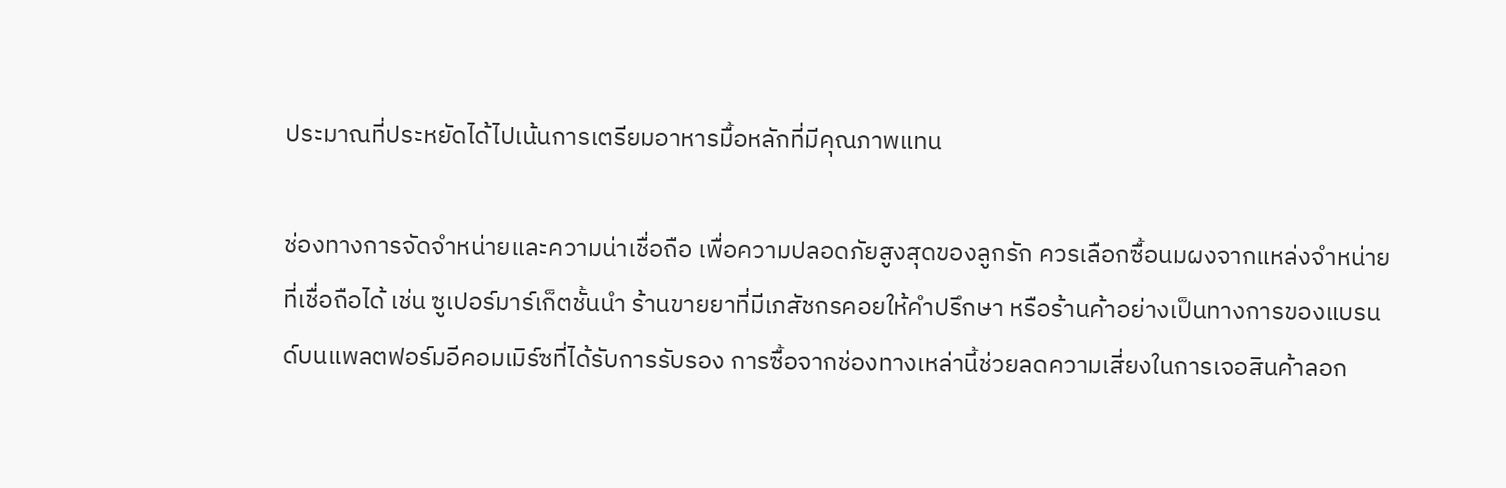ประมาณที่ประหยัดได้ไปเน้นการเตรียมอาหารมื้อหลักที่มีคุณภาพแทน

ช่องทางการจัดจำหน่ายและความน่าเชื่อถือ เพื่อความปลอดภัยสูงสุดของลูกรัก ควรเลือกซื้อนมผงจากแหล่งจำหน่ายที่เชื่อถือได้ เช่น ซูเปอร์มาร์เก็ตชั้นนำ ร้านขายยาที่มีเภสัชกรคอยให้คำปรึกษา หรือร้านค้าอย่างเป็นทางการของแบรนด์บนแพลตฟอร์มอีคอมเมิร์ซที่ได้รับการรับรอง การซื้อจากช่องทางเหล่านี้ช่วยลดความเสี่ยงในการเจอสินค้าลอก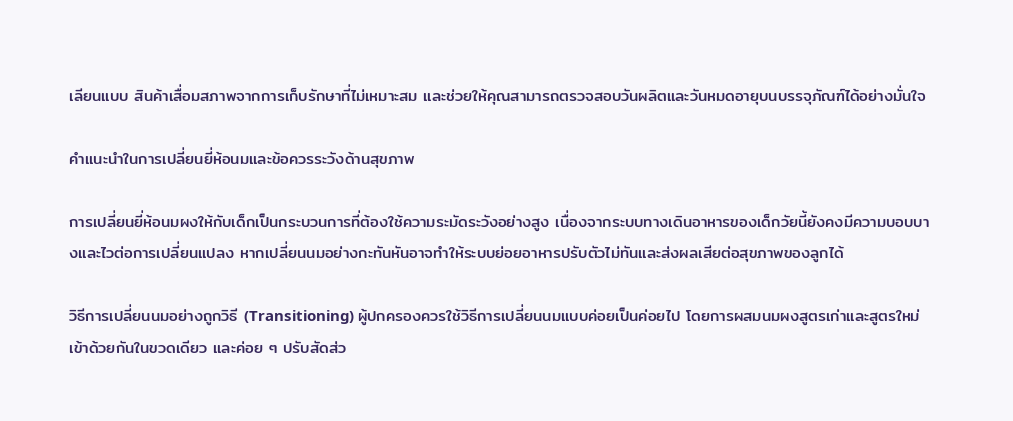เลียนแบบ สินค้าเสื่อมสภาพจากการเก็บรักษาที่ไม่เหมาะสม และช่วยให้คุณสามารถตรวจสอบวันผลิตและวันหมดอายุบนบรรจุภัณฑ์ได้อย่างมั่นใจ

คำแนะนำในการเปลี่ยนยี่ห้อนมและข้อควรระวังด้านสุขภาพ

การเปลี่ยนยี่ห้อนมผงให้กับเด็กเป็นกระบวนการที่ต้องใช้ความระมัดระวังอย่างสูง เนื่องจากระบบทางเดินอาหารของเด็กวัยนี้ยังคงมีความบอบบางและไวต่อการเปลี่ยนแปลง หากเปลี่ยนนมอย่างกะทันหันอาจทำให้ระบบย่อยอาหารปรับตัวไม่ทันและส่งผลเสียต่อสุขภาพของลูกได้

วิธีการเปลี่ยนนมอย่างถูกวิธี (Transitioning) ผู้ปกครองควรใช้วิธีการเปลี่ยนนมแบบค่อยเป็นค่อยไป โดยการผสมนมผงสูตรเก่าและสูตรใหม่เข้าด้วยกันในขวดเดียว และค่อย ๆ ปรับสัดส่ว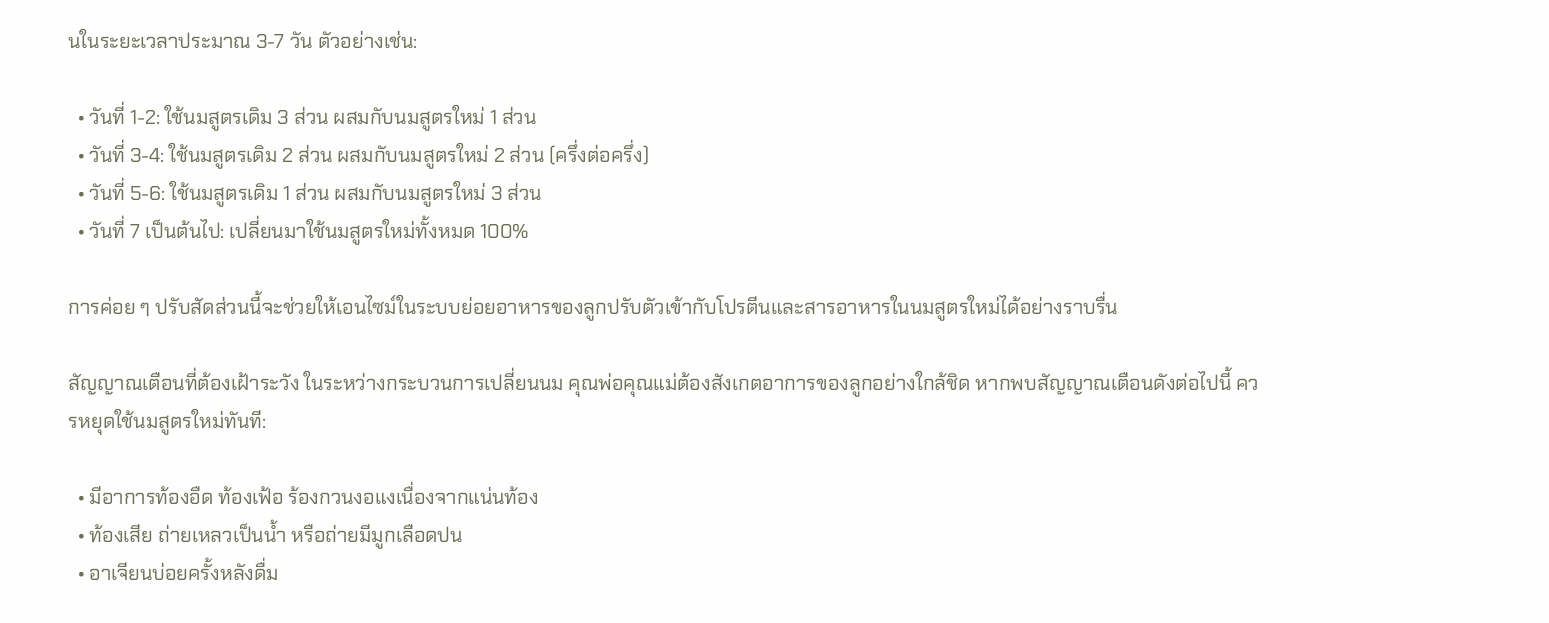นในระยะเวลาประมาณ 3-7 วัน ตัวอย่างเช่น:

  • วันที่ 1-2: ใช้นมสูตรเดิม 3 ส่วน ผสมกับนมสูตรใหม่ 1 ส่วน
  • วันที่ 3-4: ใช้นมสูตรเดิม 2 ส่วน ผสมกับนมสูตรใหม่ 2 ส่วน (ครึ่งต่อครึ่ง)
  • วันที่ 5-6: ใช้นมสูตรเดิม 1 ส่วน ผสมกับนมสูตรใหม่ 3 ส่วน
  • วันที่ 7 เป็นต้นไป: เปลี่ยนมาใช้นมสูตรใหม่ทั้งหมด 100%

การค่อย ๆ ปรับสัดส่วนนี้จะช่วยให้เอนไซม์ในระบบย่อยอาหารของลูกปรับตัวเข้ากับโปรตีนและสารอาหารในนมสูตรใหม่ได้อย่างราบรื่น

สัญญาณเตือนที่ต้องเฝ้าระวัง ในระหว่างกระบวนการเปลี่ยนนม คุณพ่อคุณแม่ต้องสังเกตอาการของลูกอย่างใกล้ชิด หากพบสัญญาณเตือนดังต่อไปนี้ ควรหยุดใช้นมสูตรใหม่ทันที:

  • มีอาการท้องอืด ท้องเฟ้อ ร้องกวนงอแงเนื่องจากแน่นท้อง
  • ท้องเสีย ถ่ายเหลวเป็นน้ำ หรือถ่ายมีมูกเลือดปน
  • อาเจียนบ่อยครั้งหลังดื่ม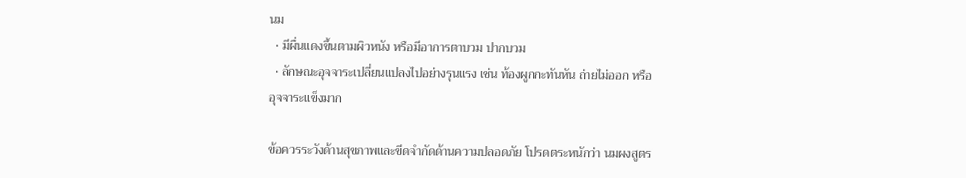นม
  • มีผื่นแดงขึ้นตามผิวหนัง หรือมีอาการตาบวม ปากบวม
  • ลักษณะอุจจาระเปลี่ยนแปลงไปอย่างรุนแรง เช่น ท้องผูกกะทันหัน ถ่ายไม่ออก หรืออุจจาระแข็งมาก

ข้อควรระวังด้านสุขภาพและขีดจำกัดด้านความปลอดภัย โปรดตระหนักว่า นมผงสูตร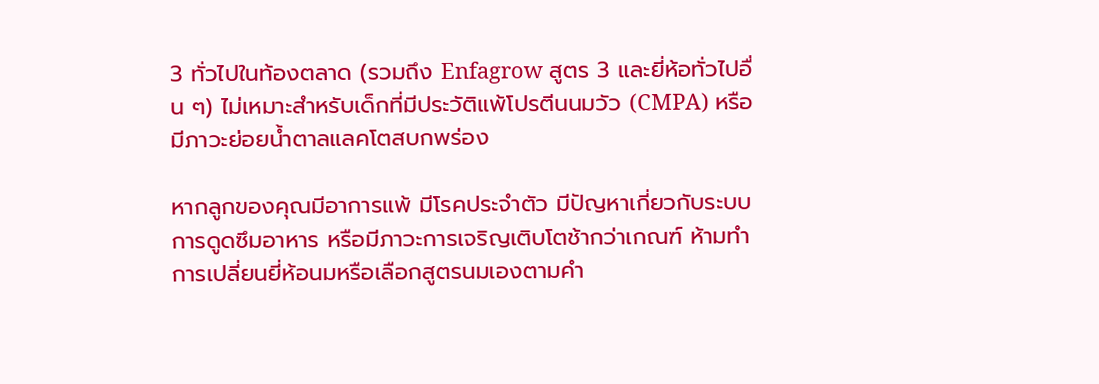3 ทั่วไปในท้องตลาด (รวมถึง Enfagrow สูตร 3 และยี่ห้อทั่วไปอื่น ๆ) ไม่เหมาะสำหรับเด็กที่มีประวัติแพ้โปรตีนนมวัว (CMPA) หรือมีภาวะย่อยน้ำตาลแลคโตสบกพร่อง

หากลูกของคุณมีอาการแพ้ มีโรคประจำตัว มีปัญหาเกี่ยวกับระบบการดูดซึมอาหาร หรือมีภาวะการเจริญเติบโตช้ากว่าเกณฑ์ ห้ามทำการเปลี่ยนยี่ห้อนมหรือเลือกสูตรนมเองตามคำ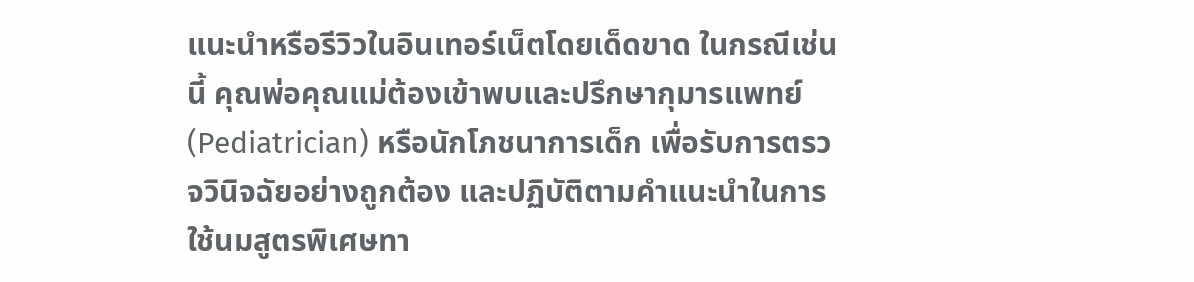แนะนำหรือรีวิวในอินเทอร์เน็ตโดยเด็ดขาด ในกรณีเช่นนี้ คุณพ่อคุณแม่ต้องเข้าพบและปรึกษากุมารแพทย์ (Pediatrician) หรือนักโภชนาการเด็ก เพื่อรับการตรวจวินิจฉัยอย่างถูกต้อง และปฏิบัติตามคำแนะนำในการใช้นมสูตรพิเศษทา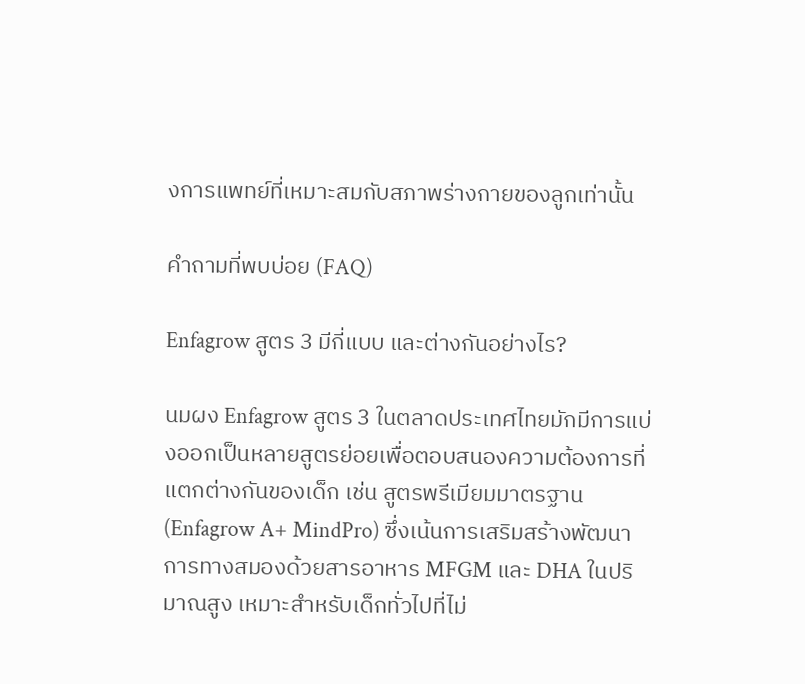งการแพทย์ที่เหมาะสมกับสภาพร่างกายของลูกเท่านั้น

คำถามที่พบบ่อย (FAQ)

Enfagrow สูตร 3 มีกี่แบบ และต่างกันอย่างไร?

นมผง Enfagrow สูตร 3 ในตลาดประเทศไทยมักมีการแบ่งออกเป็นหลายสูตรย่อยเพื่อตอบสนองความต้องการที่แตกต่างกันของเด็ก เช่น สูตรพรีเมียมมาตรฐาน (Enfagrow A+ MindPro) ซึ่งเน้นการเสริมสร้างพัฒนาการทางสมองด้วยสารอาหาร MFGM และ DHA ในปริมาณสูง เหมาะสำหรับเด็กทั่วไปที่ไม่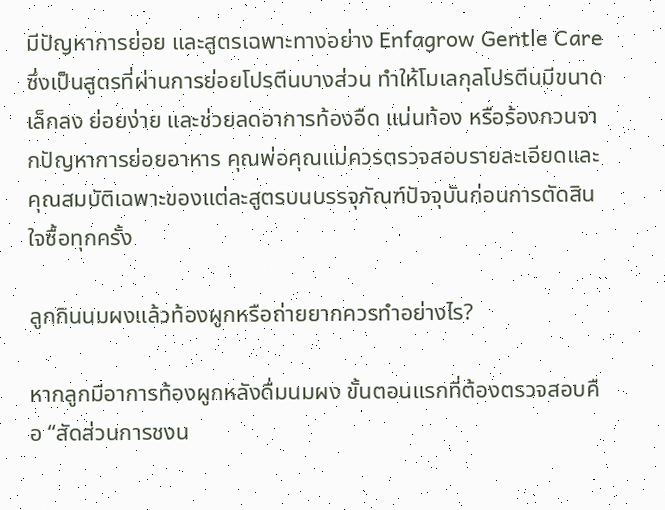มีปัญหาการย่อย และสูตรเฉพาะทางอย่าง Enfagrow Gentle Care ซึ่งเป็นสูตรที่ผ่านการย่อยโปรตีนบางส่วน ทำให้โมเลกุลโปรตีนมีขนาดเล็กลง ย่อยง่าย และช่วยลดอาการท้องอืด แน่นท้อง หรือร้องกวนจากปัญหาการย่อยอาหาร คุณพ่อคุณแม่ควรตรวจสอบรายละเอียดและคุณสมบัติเฉพาะของแต่ละสูตรบนบรรจุภัณฑ์ปัจจุบันก่อนการตัดสินใจซื้อทุกครั้ง

ลูกกินนมผงแล้วท้องผูกหรือถ่ายยากควรทำอย่างไร?

หากลูกมีอาการท้องผูกหลังดื่มนมผง ขั้นตอนแรกที่ต้องตรวจสอบคือ “สัดส่วนการชงน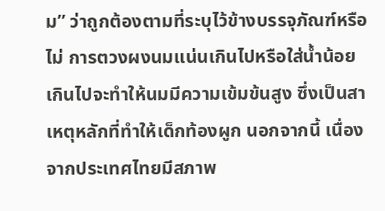ม” ว่าถูกต้องตามที่ระบุไว้ข้างบรรจุภัณฑ์หรือไม่ การตวงผงนมแน่นเกินไปหรือใส่น้ำน้อยเกินไปจะทำให้นมมีความเข้มข้นสูง ซึ่งเป็นสาเหตุหลักที่ทำให้เด็กท้องผูก นอกจากนี้ เนื่องจากประเทศไทยมีสภาพ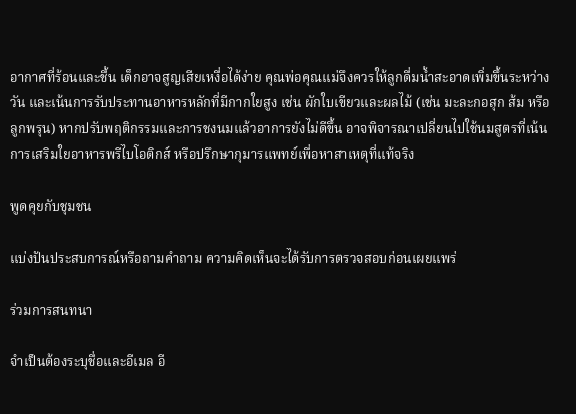อากาศที่ร้อนและชื้น เด็กอาจสูญเสียเหงื่อได้ง่าย คุณพ่อคุณแม่จึงควรให้ลูกดื่มน้ำสะอาดเพิ่มขึ้นระหว่างวัน และเน้นการรับประทานอาหารหลักที่มีกากใยสูง เช่น ผักใบเขียวและผลไม้ (เช่น มะละกอสุก ส้ม หรือลูกพรุน) หากปรับพฤติกรรมและการชงนมแล้วอาการยังไม่ดีขึ้น อาจพิจารณาเปลี่ยนไปใช้นมสูตรที่เน้นการเสริมใยอาหารพรีไบโอติกส์ หรือปรึกษากุมารแพทย์เพื่อหาสาเหตุที่แท้จริง

พูดคุยกับชุมชน

แบ่งปันประสบการณ์หรือถามคำถาม ความคิดเห็นจะได้รับการตรวจสอบก่อนเผยแพร่

ร่วมการสนทนา

จำเป็นต้องระบุชื่อและอีเมล อี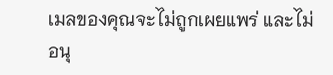เมลของคุณจะไม่ถูกเผยแพร่ และไม่อนุ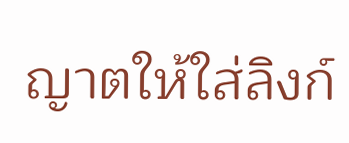ญาตให้ใส่ลิงก์